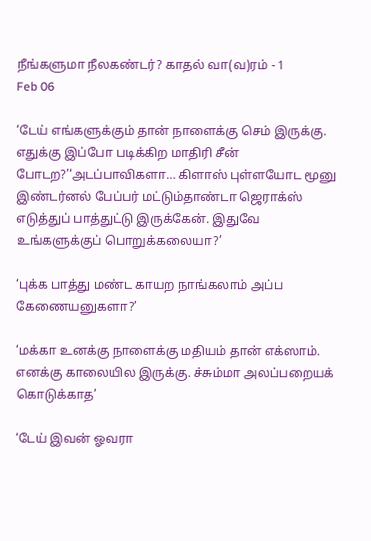நீங்களுமா நீலகண்டர்? காதல் வா(வ)ரம் - 1
Feb 06

‘டேய் எங்களுக்கும் தான் நாளைக்கு செம் இருக்கு. எதுக்கு இப்போ படிக்கிற மாதிரி சீன் போடற?’‘அடப்பாவிகளா… கிளாஸ் புள்ளயோட மூனு இண்டர்னல் பேப்பர் மட்டும்தாண்டா ஜெராக்ஸ் எடுத்துப் பாத்துட்டு இருக்கேன். இதுவே உங்களுக்குப் பொறுக்கலையா?’

‘புக்க பாத்து மண்ட காயற நாங்கலாம் அப்ப கேணையனுகளா?’

‘மக்கா உனக்கு நாளைக்கு மதியம் தான் எக்ஸாம். எனக்கு காலையில இருக்கு. ச்சும்மா அலப்பறையக் கொடுக்காத’

‘டேய் இவன் ஓவரா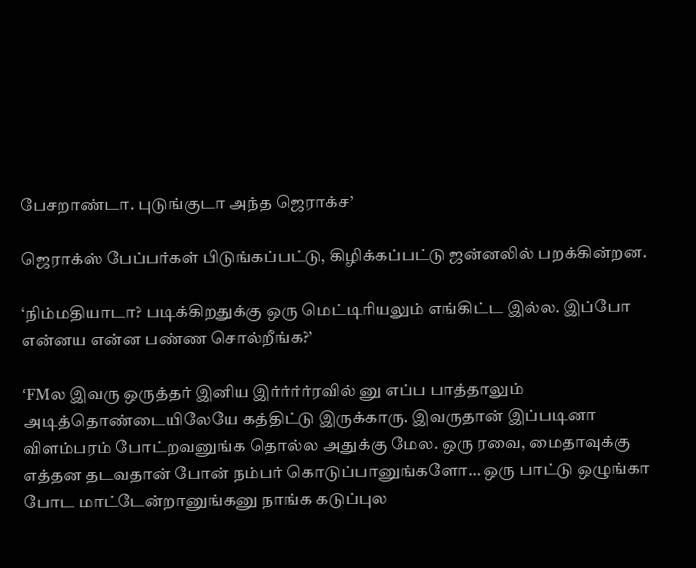பேசறாண்டா. புடுங்குடா அந்த ஜெராக்ச’

ஜெராக்ஸ் பேப்பர்கள் பிடுங்கப்பட்டு, கிழிக்கப்பட்டு ஜன்னலில் பறக்கின்றன.

‘நிம்மதியாடா? படிக்கிறதுக்கு ஒரு மெட்டிரியலும் எங்கிட்ட இல்ல. இப்போ என்னய என்ன பண்ண சொல்றீங்க?’

‘FMல இவரு ஒருத்தர் இனிய இர்ர்ர்ர்ரவில் னு எப்ப பாத்தாலும் அடித்தொண்டையிலேயே கத்திட்டு இருக்காரு. இவருதான் இப்படினா விளம்பரம் போட்றவனுங்க தொல்ல அதுக்கு மேல. ஒரு ரவை, மைதாவுக்கு எத்தன தடவதான் போன் நம்பர் கொடுப்பானுங்களோ… ஒரு பாட்டு ஒழுங்கா போட மாட்டேன்றானுங்கனு நாங்க கடுப்புல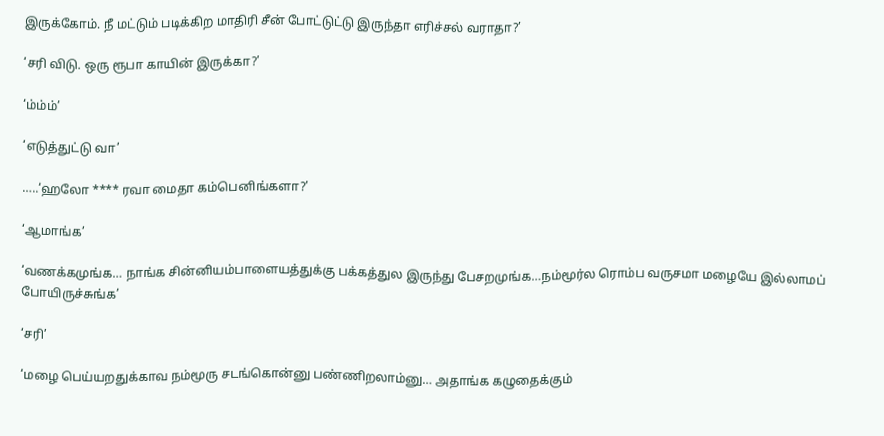இருக்கோம். நீ மட்டும் படிக்கிற மாதிரி சீன் போட்டுட்டு இருந்தா எரிச்சல் வராதா?’

‘சரி விடு. ஒரு ரூபா காயின் இருக்கா?’

‘ம்ம்ம்’

‘எடுத்துட்டு வா’

…..‘ஹலோ **** ரவா மைதா கம்பெனிங்களா?’

‘ஆமாங்க’

‘வணக்கமுங்க… நாங்க சின்னியம்பாளையத்துக்கு பக்கத்துல இருந்து பேசறமுங்க…நம்மூர்ல ரொம்ப வருசமா மழையே இல்லாமப் போயிருச்சுங்க’

‘சரி’

‘மழை பெய்யறதுக்காவ நம்மூரு சடங்கொன்னு பண்ணிறலாம்னு… அதாங்க கழுதைக்கும்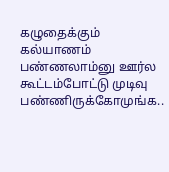கழுதைக்கும் கல்யாணம் பண்ணலாம்னு ஊர்ல கூட்டம்போட்டு முடிவு பண்ணிருக்கோமுங்க..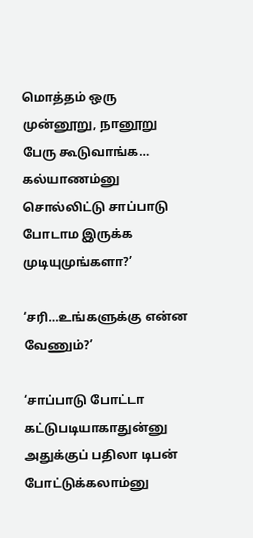மொத்தம் ஒரு முன்னூறு, நானூறு பேரு கூடுவாங்க… கல்யாணம்னு சொல்லிட்டு சாப்பாடு போடாம இருக்க முடியுமுங்களா?’

‘சரி…உங்களுக்கு என்ன வேணும்?’

‘சாப்பாடு போட்டா கட்டுபடியாகாதுன்னு அதுக்குப் பதிலா டிபன் போட்டுக்கலாம்னு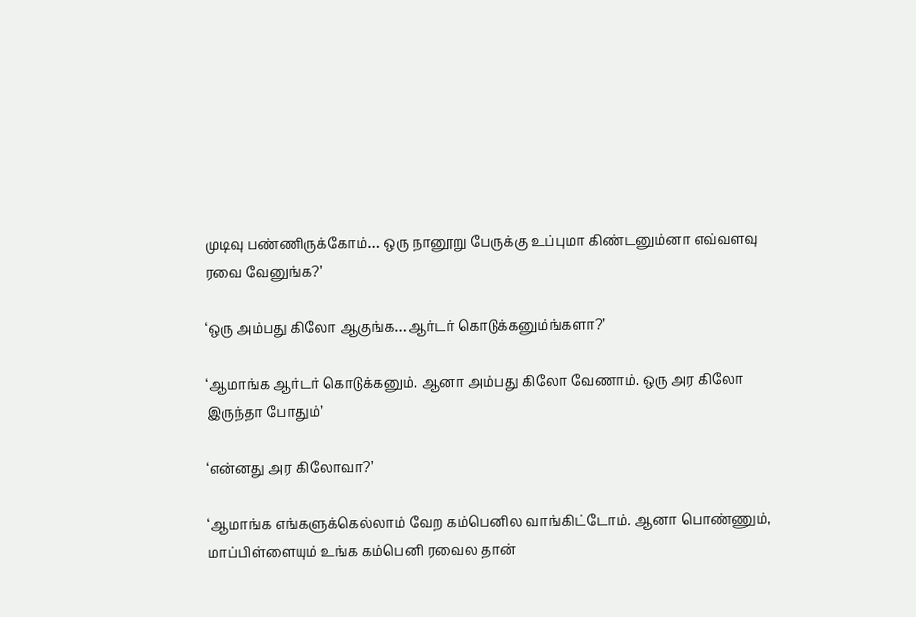முடிவு பண்ணிருக்கோம்… ஒரு நானூறு பேருக்கு உப்புமா கிண்டனும்னா எவ்வளவு ரவை வேனுங்க?’

‘ஒரு அம்பது கிலோ ஆகுங்க…ஆர்டர் கொடுக்கனும்ங்களா?’

‘ஆமாங்க ஆர்டர் கொடுக்கனும். ஆனா அம்பது கிலோ வேணாம். ஒரு அர கிலோ இருந்தா போதும்’

‘என்னது அர கிலோவா?’

‘ஆமாங்க எங்களுக்கெல்லாம் வேற கம்பெனில வாங்கிட்டோம். ஆனா பொண்ணும், மாப்பிள்ளையும் உங்க கம்பெனி ரவைல தான்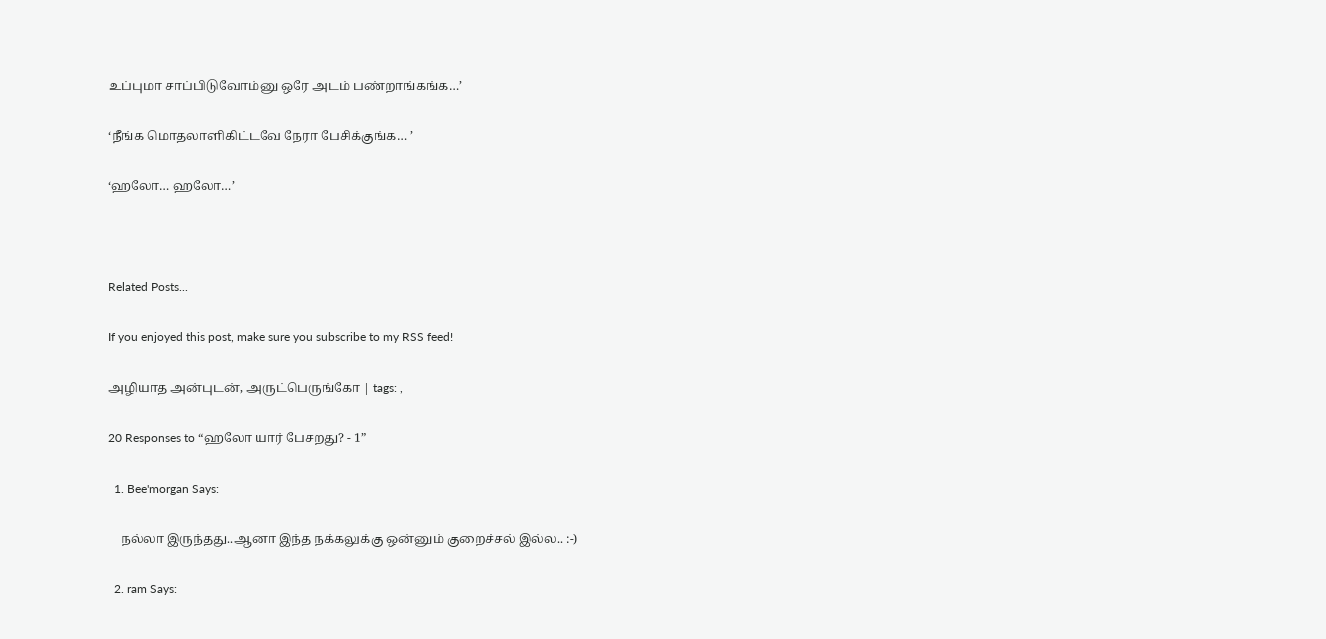உப்புமா சாப்பிடுவோம்னு ஒரே அடம் பண்றாங்கங்க…’

‘நீங்க மொதலாளிகிட்டவே நேரா பேசிக்குங்க… ’

‘ஹலோ… ஹலோ…’



Related Posts...

If you enjoyed this post, make sure you subscribe to my RSS feed!

அழியாத அன்புடன், அருட்பெருங்கோ | tags: ,

20 Responses to “ஹலோ யார் பேசறது? - 1”

  1. Bee'morgan Says:

    நல்லா இருந்தது..ஆனா இந்த நக்கலுக்கு ஒன்னும் குறைச்சல் இல்ல.. :-)

  2. ram Says: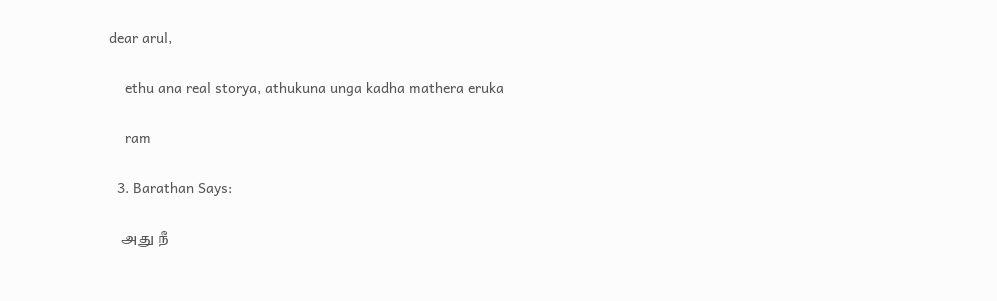dear arul,

    ethu ana real storya, athukuna unga kadha mathera eruka

    ram

  3. Barathan Says:

    அது நீ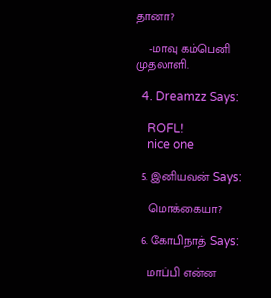தானா?

    -மாவு கம்பெனி முதலாளி.

  4. Dreamzz Says:

    ROFL!
    nice one

  5. இனியவன் Says:

    மொக்கையா?

  6. கோபிநாத் Says:

    மாப்பி என்ன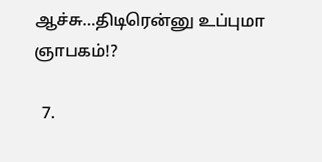ஆச்சு…திடிரென்னு உப்புமா ஞாபகம்!?

  7.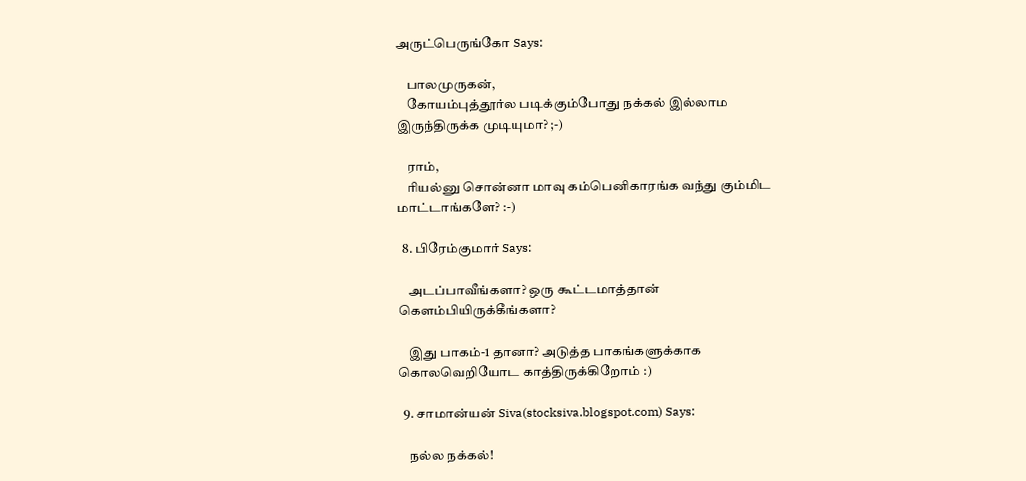அருட்பெருங்கோ Says:

    பாலமுருகன்,
    கோயம்புத்தூர்ல படிக்கும்போது நக்கல் இல்லாம இருந்திருக்க முடியுமா? ;-)

    ராம்,
    ரியல்னு சொன்னா மாவு கம்பெனிகாரங்க வந்து கும்மிட மாட்டாங்களே? :-)

  8. பிரேம்குமார் Says:

    அடப்பாவீங்களா? ஒரு கூட்டமாத்தான் கெளம்பியிருக்கீங்களா?

    இது பாகம்-1 தானா? அடுத்த பாகங்களுக்காக கொலவெறியோட காத்திருக்கிறோம் :)

  9. சாமான்யன் Siva(stocksiva.blogspot.com) Says:

    நல்ல நக்கல்!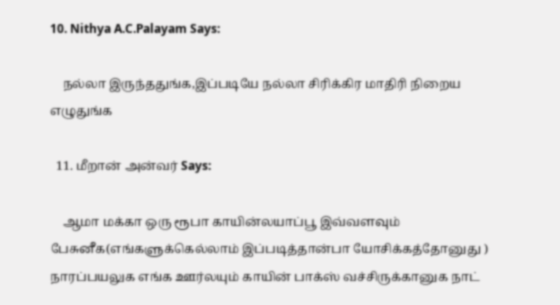10. Nithya A.C.Palayam Says:

    நல்லா இருந்ததுங்க,இப்படியே நல்லா சிரிக்கிர மாதிரி நிறைய எழுதுங்க

  11. மீறான் அன்வர் Says:

    ஆமா மக்கா ஒரு ரூபா காயின்லயாப்பூ இவ்வளவும் பேசுனீக(எங்களுக்கெல்லாம் இப்படித்தான்பா யோசிக்கத்தோனுது ) நாரப்பயலுக எங்க ஊர்லயும் காயின் பாக்ஸ் வச்சிருக்கானுக நாட்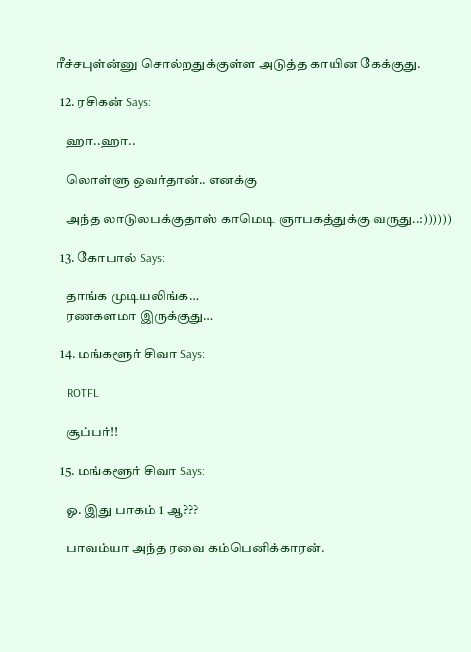ரீச்சபுள்ன்னு சொல்றதுக்குள்ள அடுத்த காயின கேக்குது.

  12. ரசிகன் Says:

    ஹா..ஹா..

    லொள்ளு ஒவர்தான்.. எனக்கு

    அந்த லாடுலபக்குதாஸ் காமெடி ஞாபகத்துக்கு வருது..:))))))

  13. கோபால் Says:

    தாங்க முடிய‌லிங்க…
    ரணகளமா இருக்குது…

  14. மங்களூர் சிவா Says:

    ROTFL

    சூப்பர்!!

  15. மங்களூர் சிவா Says:

    ஓ. இது பாகம் 1 ஆ???

    பாவம்யா அந்த ரவை கம்பெனிக்காரன்.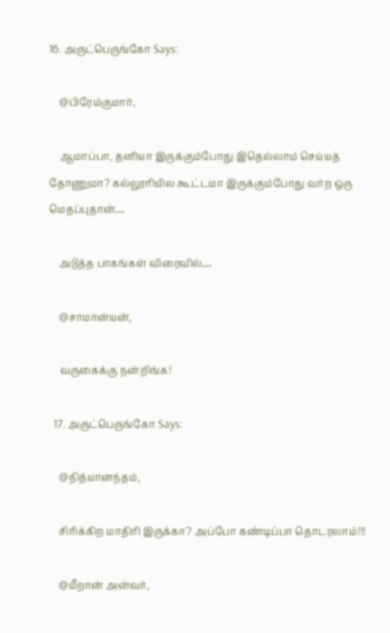16. அருட்பெருங்கோ Says:

    @பிரேம்குமார்,

    ஆமாப்பா, தனியா இருக்கும்போது இதெல்லாம் செய்யத் தோணுமா? கல்லூரியில கூட்டமா இருக்கும்போது வர்ற ஒரு மெதப்புதான்…

    அடுத்த பாகங்கள் விரைவில்…

    @சாமான்யன்,

    வருகைக்கு நன்றிங்க!

  17. அருட்பெருங்கோ Says:

    @நித்யானந்தம்,

    சிரிக்கிற மாதிரி இருக்கா? அப்போ கண்டிப்பா தொடரலாம்!!!

    @மீறான் அன்வர்,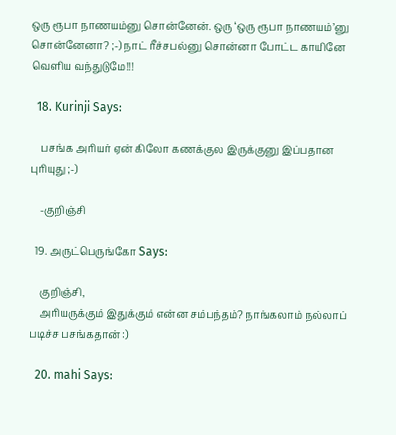ஒரு ரூபா நாணயம்னு சொன்னேன். ஒரு ‘ஒரு ரூபா நாணயம்’னு சொன்னேனா? ;-) நாட் ரீச்சபல்னு சொன்னா போட்ட காயினே வெளிய வந்துடுமே!!!

  18. Kurinji Says:

    பசங்க அரியர் ஏன் கிலோ கணக்குல இருக்குனு இப்பதான புரியுது ;-)

    -குறிஞ்சி

  19. அருட்பெருங்கோ Says:

    குறிஞ்சி,
    அரியருக்கும் இதுக்கும் என்ன சம்பந்தம்? நாங்கலாம் நல்லாப் படிச்ச பசங்கதான் :)

  20. mahi Says: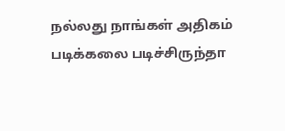நல்லது நாங்கள் அதிகம் படிக்கலை படிச்சிருந்தா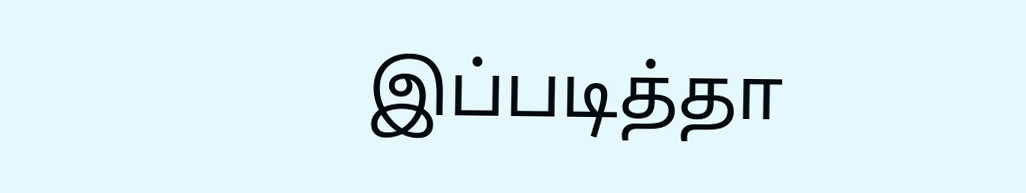இப்படித்தா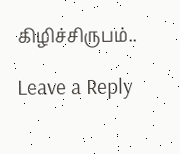கிழிச்சிருபம்..

Leave a Reply